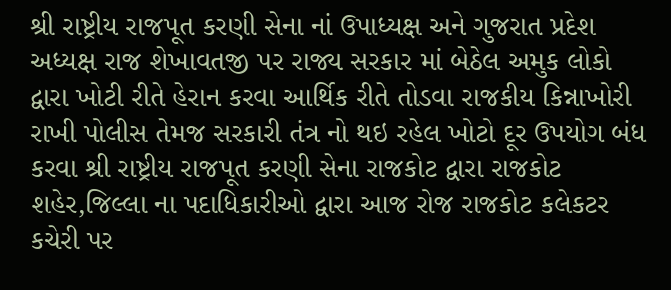શ્રી રાષ્ટ્રીય રાજપૂત કરણી સેના નાં ઉપાધ્યક્ષ અને ગુજરાત પ્રદેશ અધ્યક્ષ રાજ શેખાવતજી પર રાજ્ય સરકાર માં બેઠેલ અમુક લોકો દ્વારા ખોટી રીતે હેરાન કરવા આર્થિક રીતે તોડવા રાજકીય કિન્નાખોરી રાખી પોલીસ તેમજ સરકારી તંત્ર નો થઇ રહેલ ખોટો દૂર ઉપયોગ બંધ કરવા શ્રી રાષ્ટ્રીય રાજપૂત કરણી સેના રાજકોટ દ્વારા રાજકોટ શહેર,જિલ્લા ના પદાધિકારીઓ દ્વારા આજ રોજ રાજકોટ કલેકટર કચેરી પર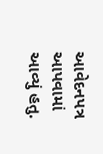આવેદનપત્ર આપવામાં આવ્યું હતુ.